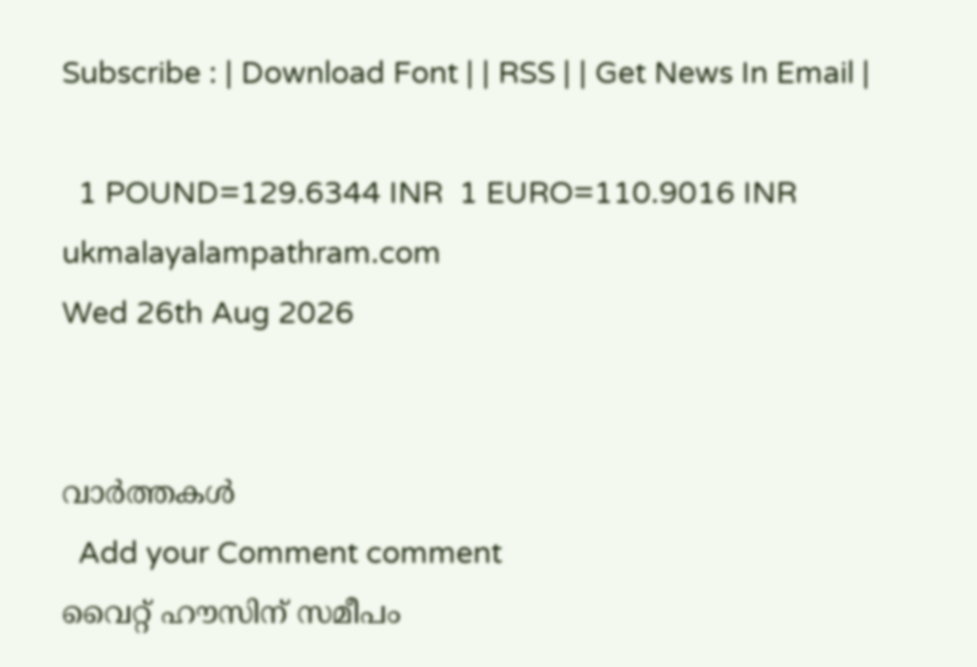Subscribe : | Download Font | | RSS | | Get News In Email |

  1 POUND=129.6344 INR  1 EURO=110.9016 INR
ukmalayalampathram.com
Wed 26th Aug 2026


വാര്‍ത്തകള്‍
  Add your Comment comment
വൈറ്റ് ഹൗസിന് സമീപം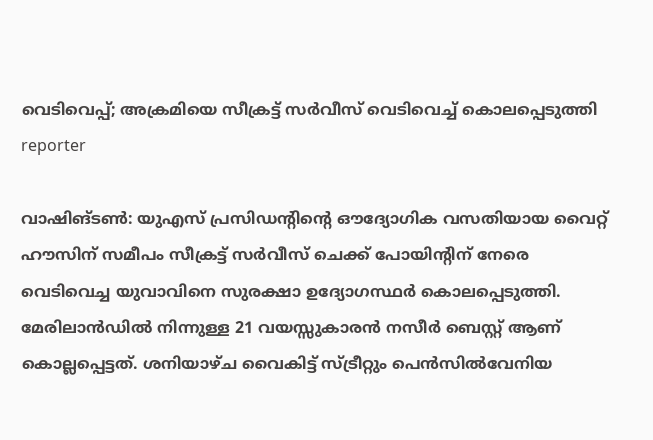വെടിവെപ്പ്; അക്രമിയെ സീക്രട്ട് സര്‍വീസ് വെടിവെച്ച് കൊലപ്പെടുത്തി
reporter

വാഷിങ്ടണ്‍: യുഎസ് പ്രസിഡന്റിന്റെ ഔദ്യോഗിക വസതിയായ വൈറ്റ് ഹൗസിന് സമീപം സീക്രട്ട് സര്‍വീസ് ചെക്ക് പോയിന്റിന് നേരെ വെടിവെച്ച യുവാവിനെ സുരക്ഷാ ഉദ്യോഗസ്ഥര്‍ കൊലപ്പെടുത്തി. മേരിലാന്‍ഡില്‍ നിന്നുള്ള 21 വയസ്സുകാരന്‍ നസീര്‍ ബെസ്റ്റ് ആണ് കൊല്ലപ്പെട്ടത്. ശനിയാഴ്ച വൈകിട്ട് സ്ട്രീറ്റും പെന്‍സില്‍വേനിയ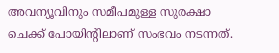അവന്യൂവിനും സമീപമുള്ള സുരക്ഷാ ചെക്ക് പോയിന്റിലാണ് സംഭവം നടന്നത്.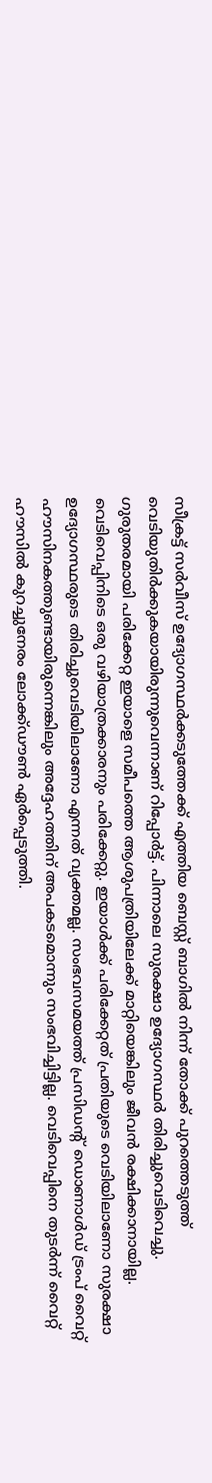സീക്രട്ട് സര്‍വീസ് ഉദ്യോഗസ്ഥര്‍ക്കടുത്തേക്ക് എത്തിയ ബെസ്റ്റ് ബാഗില്‍ നിന്ന് തോക്ക് പുറത്തെടുത്ത് വെടിയുതിര്‍ക്കുകയായിരുന്നുവെന്നാണ് റിപ്പോര്‍ട്ട്. പിന്നാലെ സുരക്ഷാ ഉദ്യോഗസ്ഥര്‍ തിരിച്ചുവെടിവെച്ചു. ഗുരുതരമായി പരിക്കേറ്റ ഇയാളെ സമീപത്തെ ആശുപത്രിയിലേക്ക് മാറ്റിയെങ്കിലും ജീവന്‍ രക്ഷിക്കാനായില്ല. വെടിവെപ്പിനിടെ ഒരു വഴിയാത്രക്കാരനും പരിക്കേറ്റു. ഇയാള്‍ക്ക് പരിക്കേറ്റത് പ്രതിയുടെ വെടിയിലാണോ സുരക്ഷാ ഉദ്യോഗസ്ഥരുടെ തിരിച്ചുവെടിയിലാണോ എന്നത് വ്യക്തമല്ല. സംഭവസമയത്ത് പ്രസിഡന്റ് ഡൊണാള്‍ഡ് ട്രംപ് വൈറ്റ് ഹൗസിനകത്തുണ്ടായിരുന്നെങ്കിലും അദ്ദേഹത്തിന് അപകടമൊന്നും സംഭവിച്ചിട്ടില്ല. വെടിവെപ്പിനെ തുടര്‍ന്ന് വൈറ്റ് ഹൗസില്‍ കുറച്ചുനേരം ലോക്ക്ഡൗണ്‍ ഏര്‍പ്പെടുത്തി.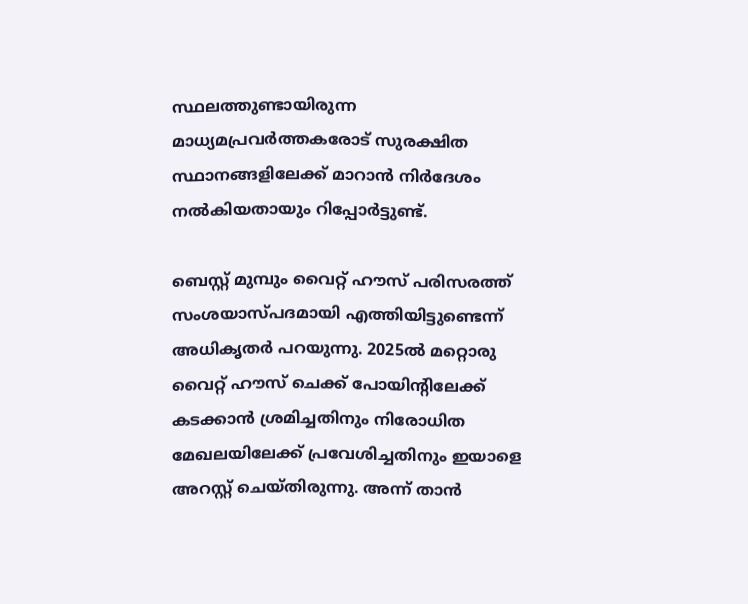സ്ഥലത്തുണ്ടായിരുന്ന മാധ്യമപ്രവര്‍ത്തകരോട് സുരക്ഷിത സ്ഥാനങ്ങളിലേക്ക് മാറാന്‍ നിര്‍ദേശം നല്‍കിയതായും റിപ്പോര്‍ട്ടുണ്ട്.

ബെസ്റ്റ് മുമ്പും വൈറ്റ് ഹൗസ് പരിസരത്ത് സംശയാസ്പദമായി എത്തിയിട്ടുണ്ടെന്ന് അധികൃതര്‍ പറയുന്നു. 2025ല്‍ മറ്റൊരു വൈറ്റ് ഹൗസ് ചെക്ക് പോയിന്റിലേക്ക് കടക്കാന്‍ ശ്രമിച്ചതിനും നിരോധിത മേഖലയിലേക്ക് പ്രവേശിച്ചതിനും ഇയാളെ അറസ്റ്റ് ചെയ്തിരുന്നു. അന്ന് താന്‍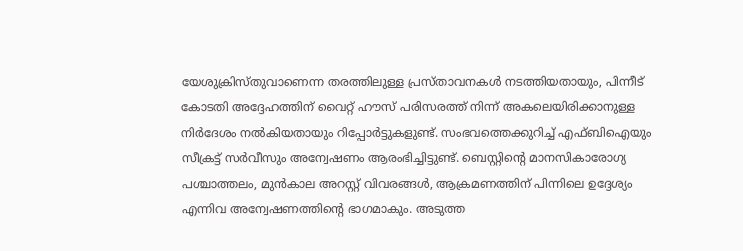യേശുക്രിസ്തുവാണെന്ന തരത്തിലുള്ള പ്രസ്താവനകള്‍ നടത്തിയതായും, പിന്നീട് കോടതി അദ്ദേഹത്തിന് വൈറ്റ് ഹൗസ് പരിസരത്ത് നിന്ന് അകലെയിരിക്കാനുള്ള നിര്‍ദേശം നല്‍കിയതായും റിപ്പോര്‍ട്ടുകളുണ്ട്. സംഭവത്തെക്കുറിച്ച് എഫ്ബിഐയും സീക്രട്ട് സര്‍വീസും അന്വേഷണം ആരംഭിച്ചിട്ടുണ്ട്. ബെസ്റ്റിന്റെ മാനസികാരോഗ്യ പശ്ചാത്തലം, മുന്‍കാല അറസ്റ്റ് വിവരങ്ങള്‍, ആക്രമണത്തിന് പിന്നിലെ ഉദ്ദേശ്യം എന്നിവ അന്വേഷണത്തിന്റെ ഭാഗമാകും. അടുത്ത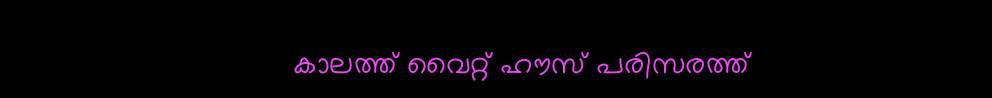കാലത്ത് വൈറ്റ് ഹൗസ് പരിസരത്ത്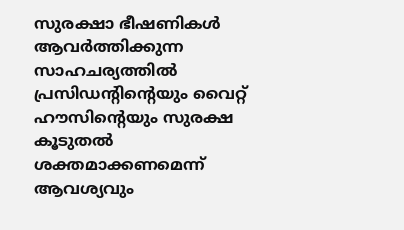സുരക്ഷാ ഭീഷണികള്‍ ആവര്‍ത്തിക്കുന്ന സാഹചര്യത്തില്‍ പ്രസിഡന്റിന്റെയും വൈറ്റ് ഹൗസിന്റെയും സുരക്ഷ കൂടുതല്‍ ശക്തമാക്കണമെന്ന് ആവശ്യവും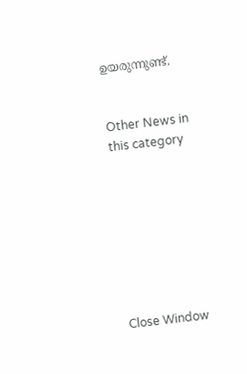ഉയരുന്നുണ്ട്.


Other News in this category








Close Window